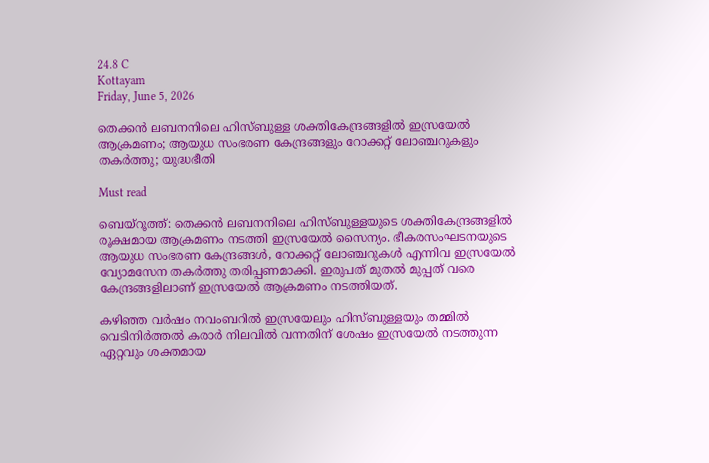24.8 C
Kottayam
Friday, June 5, 2026

തെക്കന്‍ ലബനനിലെ ഹിസ്ബുള്ള ശക്തികേന്ദ്രങ്ങളില്‍ ഇസ്രയേല്‍ ആക്രമണം; ആയുധ സംഭരണ കേന്ദ്രങ്ങളും റോക്കറ്റ് ലോഞ്ചറുകളും തകര്‍ത്തു; യുദ്ധഭീതി

Must read

ബെയ്‌റൂത്ത്: തെക്കന്‍ ലബനനിലെ ഹിസ്ബുള്ളയുടെ ശക്തികേന്ദ്രങ്ങളില്‍ രൂക്ഷമായ ആക്രമണം നടത്തി ഇസ്രയേല്‍ സൈന്യം. ഭീകരസംഘടനയുടെ ആയുധ സംഭരണ കേന്ദ്രങ്ങള്‍, റോക്കറ്റ് ലോഞ്ചറുകള്‍ എന്നിവ ഇസ്രയേല്‍ വ്യോമസേന തകര്‍ത്തു തരിപ്പണമാക്കി. ഇരുപത് മുതല്‍ മുപ്പത് വരെ കേന്ദ്രങ്ങളിലാണ് ഇസ്രയേല്‍ ആക്രമണം നടത്തിയത്.

കഴിഞ്ഞ വര്‍ഷം നവംബറില്‍ ഇസ്രയേലും ഹിസ്ബുള്ളയും തമ്മില്‍ വെടിനിര്‍ത്തല്‍ കരാര്‍ നിലവില്‍ വന്നതിന് ശേഷം ഇസ്രയേല്‍ നടത്തുന്ന ഏറ്റവും ശക്തമായ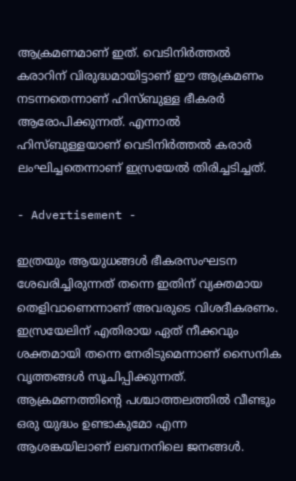ആക്രമണമാണ് ഇത്. വെടിനിര്‍ത്തല്‍ കരാറിന് വിരുദ്ധമായിട്ടാണ് ഈ ആക്രമണം നടന്നതെന്നാണ് ഹിസ്ബുള്ള ഭീകരര്‍ ആരോപിക്കുന്നത്. എന്നാല്‍ ഹിസ്ബുള്ളയാണ് വെടിനിര്‍ത്തല്‍ കരാര്‍ ലംഘിച്ചതെന്നാണ് ഇസ്രയേല്‍ തിരിച്ചടിച്ചത്.

- Advertisement -

ഇത്രയും ആയുധങ്ങള്‍ ഭീകരസംഘടന ശേഖരിച്ചിരുന്നത് തന്നെ ഇതിന് വ്യക്തമായ തെളിവാണെന്നാണ് അവരുടെ വിശദീകരണം. ഇസ്രയേലിന് എതിരായ ഏത് നീക്കവും ശക്തമായി തന്നെ നേരിടുമെന്നാണ് സൈനിക വൃത്തങ്ങള്‍ സൂചിപ്പിക്കുന്നത്. ആക്രമണത്തിന്റെ പശ്ചാത്തലത്തില്‍ വീണ്ടും ഒരു യുദ്ധം ഉണ്ടാകുമോ എന്ന ആശങ്കയിലാണ് ലബനനിലെ ജനങ്ങള്‍.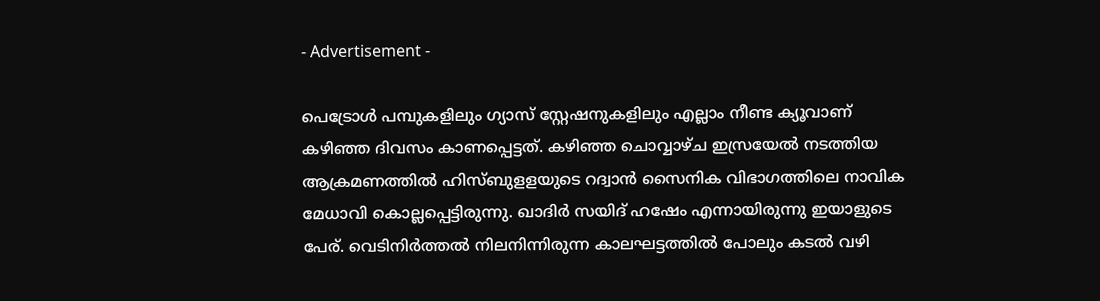- Advertisement -

പെട്രോള്‍ പമ്പുകളിലും ഗ്യാസ് സ്റ്റേഷനുകളിലും എല്ലാം നീണ്ട ക്യൂവാണ് കഴിഞ്ഞ ദിവസം കാണപ്പെട്ടത്. കഴിഞ്ഞ ചൊവ്വാഴ്ച ഇസ്രയേല്‍ നടത്തിയ ആക്രമണത്തില്‍ ഹിസ്ബുളളയുടെ റദ്വാന്‍ സൈനിക വിഭാഗത്തിലെ നാവിക മേധാവി കൊല്ലപ്പെട്ടിരുന്നു. ഖാദിര്‍ സയിദ് ഹഷേം എന്നായിരുന്നു ഇയാളുടെ പേര്. വെടിനിര്‍ത്തല്‍ നിലനിന്നിരുന്ന കാലഘട്ടത്തില്‍ പോലും കടല്‍ വഴി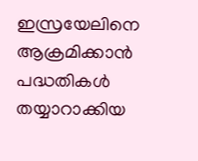ഇസ്രയേലിനെ ആക്രമിക്കാന്‍ പദ്ധതികള്‍ തയ്യാറാക്കിയ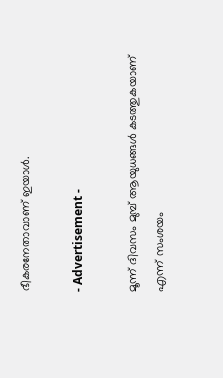ഭീകരനേതാവാണ് ഇയാള്‍.

- Advertisement -

മൂന്ന് ദിവസം മുമ്പ് ആയുധങ്ങള്‍ കടത്തുകയാണ് എന്ന് സംശയം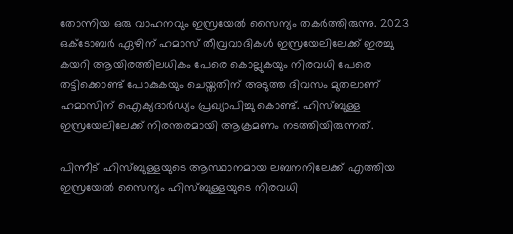തോന്നിയ ഒരു വാഹനവും ഇസ്രയേല്‍ സൈന്യം തകര്‍ത്തിരുന്നു. 2023 ഒക്ടോബര്‍ ഏഴിന് ഹമാസ് തീവ്രവാദികള്‍ ഇസ്രയേലിലേക്ക് ഇരച്ചു കയറി ആയിരത്തിലധികം പേരെ കൊല്ലുകയും നിരവധി പേരെ തട്ടിക്കൊണ്ട് പോകുകയും ചെയ്തതിന് അടുത്ത ദിവസം മുതലാണ് ഹമാസിന് ഐക്യദാര്‍ഡ്യം പ്രഖ്യാപിച്ചു കൊണ്ട്. ഹിസ്ബുള്ള ഇസ്രയേലിലേക്ക് നിരന്തരമായി ആക്രമണം നടത്തിയിരുന്നത്.

പിന്നീട് ഹിസ്ബുള്ളയുടെ ആസ്ഥാനമായ ലബനനിലേക്ക് എത്തിയ ഇസ്രയേല്‍ സൈന്യം ഹിസ്ബുള്ളയുടെ നിരവധി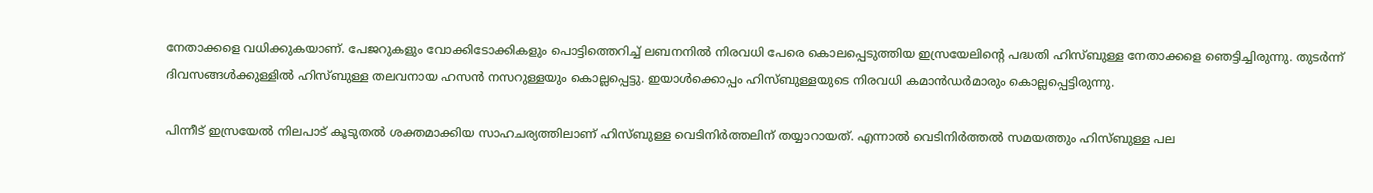നേതാക്കളെ വധിക്കുകയാണ്. പേജറുകളും വോക്കിടോക്കികളും പൊട്ടിത്തെറിച്ച് ലബനനില്‍ നിരവധി പേരെ കൊലപ്പെടുത്തിയ ഇസ്രയേലിന്റെ പദ്ധതി ഹിസ്ബുള്ള നേതാക്കളെ ഞെട്ടിച്ചിരുന്നു. തുടര്‍ന്ന് ദിവസങ്ങള്‍ക്കുള്ളില്‍ ഹിസ്ബുള്ള തലവനായ ഹസന്‍ നസറുള്ളയും കൊല്ലപ്പെട്ടു. ഇയാള്‍ക്കൊപ്പം ഹിസ്ബുള്ളയുടെ നിരവധി കമാന്‍ഡര്‍മാരും കൊല്ലപ്പെട്ടിരുന്നു.

പിന്നീട് ഇസ്രയേല്‍ നിലപാട് കൂടുതല്‍ ശക്തമാക്കിയ സാഹചര്യത്തിലാണ് ഹിസ്ബുള്ള വെടിനിര്‍ത്തലിന് തയ്യാറായത്. എന്നാല്‍ വെടിനിര്‍ത്തല്‍ സമയത്തും ഹിസ്ബുള്ള പല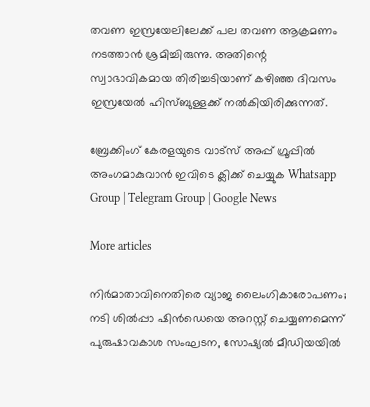തവണ ഇസ്രയേലിലേക്ക് പല തവണ ആക്രമണം നടത്താന്‍ ശ്രമിച്ചിരുന്നു. അതിന്റെ സ്വാഭാവികമായ തിരിച്ചടിയാണ് കഴിഞ്ഞ ദിവസം ഇസ്രയേല്‍ ഹിസ്ബുള്ളക്ക് നല്‍കിയിരിക്കുന്നത്.

ബ്രേക്കിംഗ് കേരളയുടെ വാട്സ് അപ്പ് ഗ്രൂപ്പിൽ അംഗമാകുവാൻ ഇവിടെ ക്ലിക്ക് ചെയ്യുക Whatsapp Group | Telegram Group | Google News

More articles

നിർമാതാവിനെതിരെ വ്യാജ ലൈംഗികാരോപണം; നടി ശിൽപ്പാ ഷിൻഡെയെ അറസ്റ്റ് ചെയ്യണമെന്ന് പുരുഷാവകാശ സംഘടന, സോഷ്യൽ മീഡിയയിൽ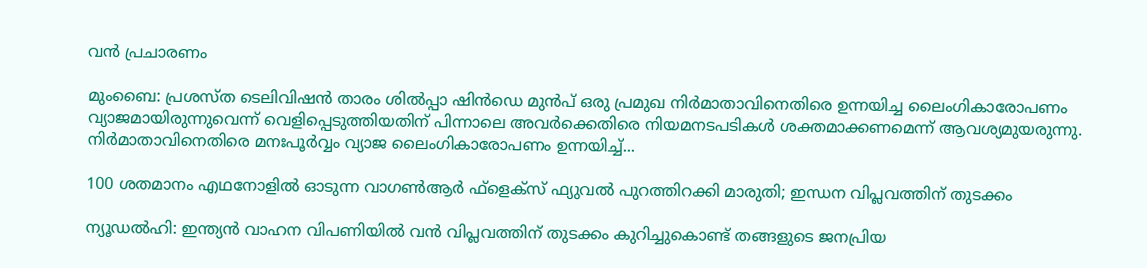വൻ പ്രചാരണം

മുംബൈ: പ്രശസ്ത ടെലിവിഷൻ താരം ശിൽപ്പാ ഷിൻഡെ മുൻപ് ഒരു പ്രമുഖ നിർമാതാവിനെതിരെ ഉന്നയിച്ച ലൈംഗികാരോപണം വ്യാജമായിരുന്നുവെന്ന് വെളിപ്പെടുത്തിയതിന് പിന്നാലെ അവർക്കെതിരെ നിയമനടപടികൾ ശക്തമാക്കണമെന്ന് ആവശ്യമുയരുന്നു. നിർമാതാവിനെതിരെ മനഃപൂർവ്വം വ്യാജ ലൈംഗികാരോപണം ഉന്നയിച്ച്...

100 ശതമാനം എഥനോളിൽ ഓടുന്ന വാഗൺആർ ഫ്ളെക്സ് ഫ്യുവൽ പുറത്തിറക്കി മാരുതി; ഇന്ധന വിപ്ലവത്തിന് തുടക്കം

ന്യൂഡൽഹി: ഇന്ത്യൻ വാഹന വിപണിയിൽ വൻ വിപ്ലവത്തിന് തുടക്കം കുറിച്ചുകൊണ്ട് തങ്ങളുടെ ജനപ്രിയ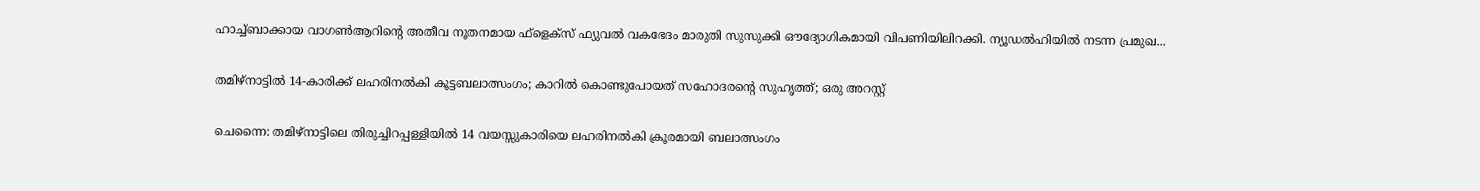ഹാച്ച്ബാക്കായ വാഗൺആറിന്റെ അതീവ നൂതനമായ ഫ്‌ളെക്‌സ് ഫ്യുവൽ വകഭേദം മാരുതി സുസുക്കി ഔദ്യോഗികമായി വിപണിയിലിറക്കി. ന്യൂഡൽഹിയിൽ നടന്ന പ്രമുഖ...

തമിഴ്നാട്ടിൽ 14-കാരിക്ക് ലഹരിനൽകി കൂട്ടബലാത്സംഗം; കാറിൽ കൊണ്ടുപോയത് സഹോദരന്റെ സുഹൃത്ത്; ഒരു അറസ്റ്റ്

ചെന്നൈ: തമിഴ്നാട്ടിലെ തിരുച്ചിറപ്പള്ളിയിൽ 14 വയസ്സുകാരിയെ ലഹരിനൽകി ക്രൂരമായി ബലാത്സംഗം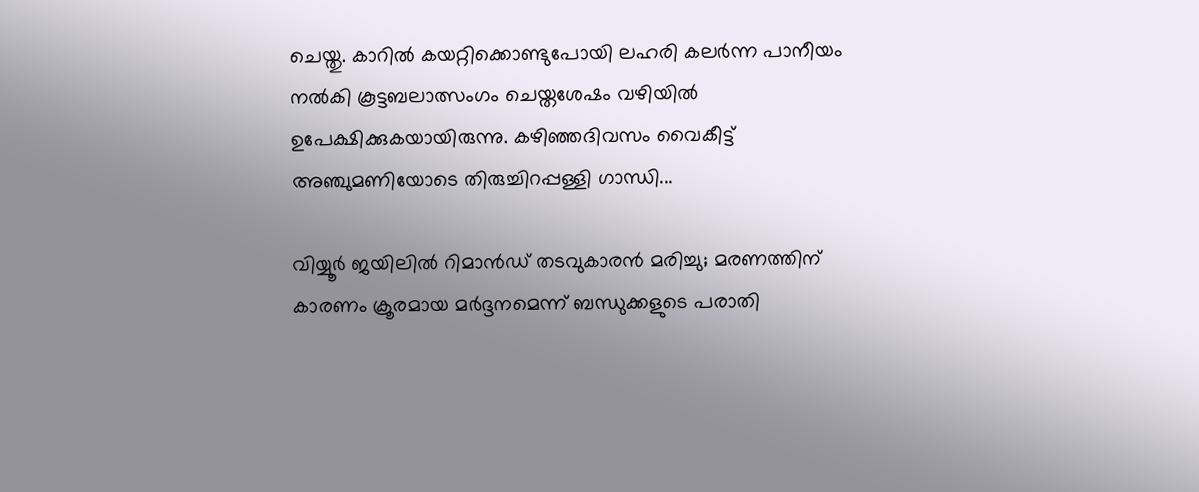ചെയ്തു. കാറിൽ കയറ്റിക്കൊണ്ടുപോയി ലഹരി കലർന്ന പാനീയം നൽകി കൂട്ടബലാത്സംഗം ചെയ്തശേഷം വഴിയിൽ ഉപേക്ഷിക്കുകയായിരുന്നു. കഴിഞ്ഞദിവസം വൈകീട്ട് അഞ്ചുമണിയോടെ തിരുച്ചിറപ്പള്ളി ഗാന്ധി...

വിയ്യൂർ ജയിലിൽ റിമാൻഡ് തടവുകാരൻ മരിച്ചു; മരണത്തിന് കാരണം ക്രൂരമായ മർദ്ദനമെന്ന് ബന്ധുക്കളുടെ പരാതി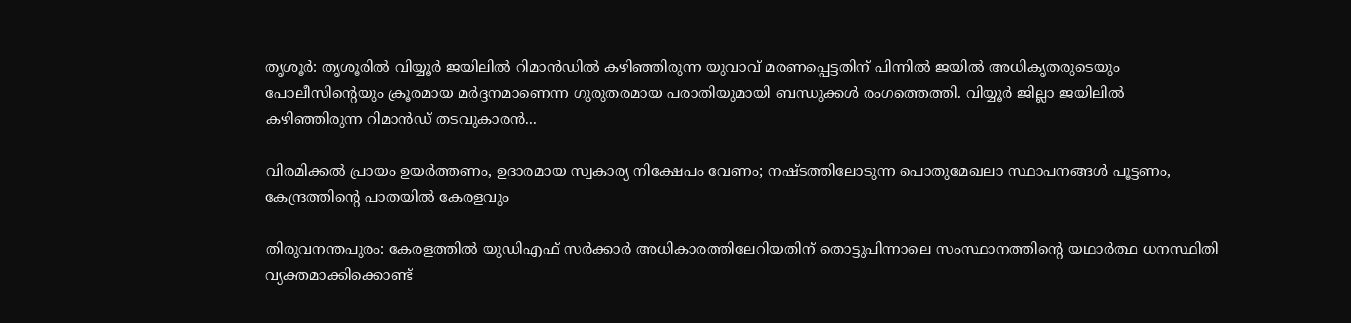തൃശൂർ: തൃശൂരിൽ വിയ്യൂർ ജയിലിൽ റിമാൻഡിൽ കഴിഞ്ഞിരുന്ന യുവാവ് മരണപ്പെട്ടതിന് പിന്നിൽ ജയിൽ അധികൃതരുടെയും പോലീസിന്റെയും ക്രൂരമായ മർദ്ദനമാണെന്ന ഗുരുതരമായ പരാതിയുമായി ബന്ധുക്കൾ രംഗത്തെത്തി. വിയ്യൂർ ജില്ലാ ജയിലിൽ കഴിഞ്ഞിരുന്ന റിമാൻഡ് തടവുകാരൻ...

വിരമിക്കൽ പ്രായം ഉയർത്തണം, ഉദാരമായ സ്വകാര്യ നിക്ഷേപം വേണം; നഷ്ടത്തിലോടുന്ന പൊതുമേഖലാ സ്ഥാപനങ്ങള്‍ പൂട്ടണം, കേന്ദ്രത്തിന്റെ പാതയില്‍ കേരളവും

തിരുവനന്തപുരം: കേരളത്തിൽ യുഡിഎഫ് സർക്കാർ അധികാരത്തിലേറിയതിന് തൊട്ടുപിന്നാലെ സംസ്ഥാനത്തിന്റെ യഥാർത്ഥ ധനസ്ഥിതി വ്യക്തമാക്കിക്കൊണ്ട്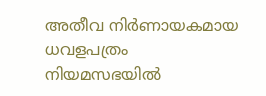അതീവ നിർണായകമായ ധവളപത്രം നിയമസഭയിൽ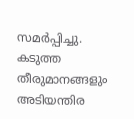സമർപ്പിച്ചു. കടുത്ത തീരുമാനങ്ങളും അടിയന്തിര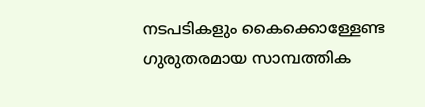നടപടികളും കൈക്കൊള്ളേണ്ട ഗുരുതരമായ സാമ്പത്തിക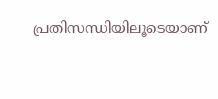പ്രതിസന്ധിയിലൂടെയാണ്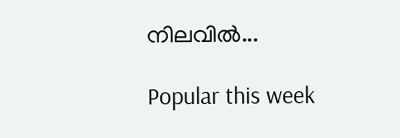നിലവിൽ...

Popular this week